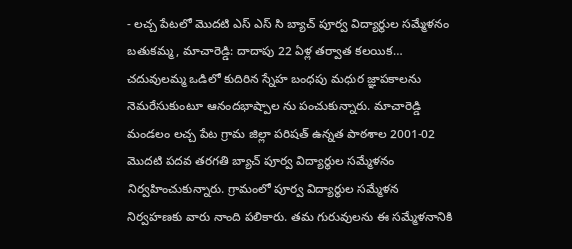- లచ్చ పేటలో మొదటి ఎస్ ఎస్ సి బ్యాచ్ పూర్వ విద్యార్థుల సమ్మేళనం
బతుకమ్మ, మాచారెడ్డి: దాదాపు 22 ఏళ్ల తర్వాత కలయిక… చదువులమ్మ ఒడిలో కుదిరిన స్నేహ బంధపు మధుర జ్ఞాపకాలను నెమరేసుకుంటూ ఆనందభాష్పాల ను పంచుకున్నారు. మాచారెడ్డి మండలం లచ్చ పేట గ్రామ జిల్లా పరిషత్ ఉన్నత పాఠశాల 2001-02 మొదటి పదవ తరగతి బ్యాచ్ పూర్వ విద్యార్థుల సమ్మేళనం నిర్వహించుకున్నారు. గ్రామంలో పూర్వ విద్యార్థుల సమ్మేళన నిర్వహణకు వారు నాంది పలికారు. తమ గురువులను ఈ సమ్మేళనానికి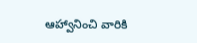ఆహ్వానించి వారికి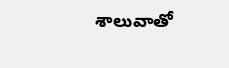శాలువాతో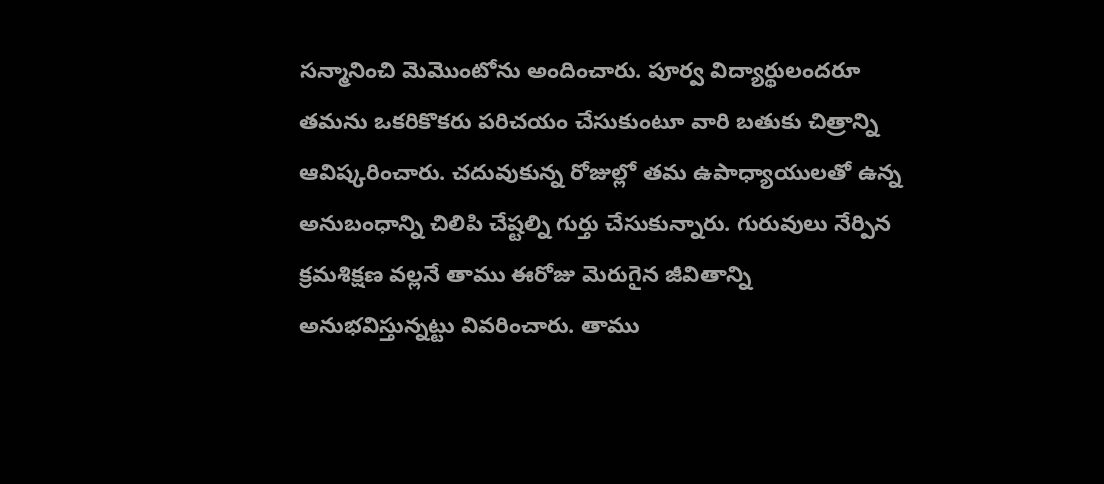సన్మానించి మెమొంటోను అందించారు. పూర్వ విద్యార్థులందరూ తమను ఒకరికొకరు పరిచయం చేసుకుంటూ వారి బతుకు చిత్రాన్ని ఆవిష్కరించారు. చదువుకున్న రోజుల్లో తమ ఉపాధ్యాయులతో ఉన్న అనుబంధాన్ని చిలిపి చేష్టల్ని గుర్తు చేసుకున్నారు. గురువులు నేర్పిన క్రమశిక్షణ వల్లనే తాము ఈరోజు మెరుగైన జీవితాన్ని అనుభవిస్తున్నట్టు వివరించారు. తాము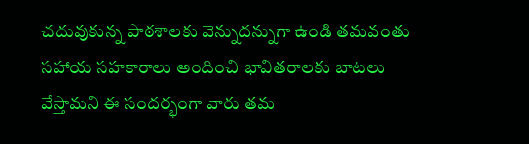చదువుకున్న పాఠశాలకు వెన్నుదన్నుగా ఉండి తమవంతు సహాయ సహకారాలు అందించి భావితరాలకు బాటలు వేస్తామని ఈ సందర్భంగా వారు తమ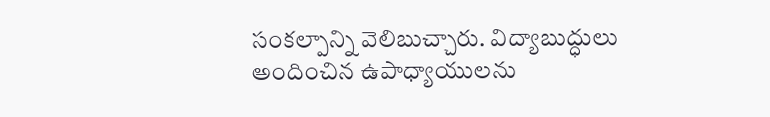సంకల్పాన్ని వెలిబుచ్చారు. విద్యాబుద్ధులు అందించిన ఉపాధ్యాయులను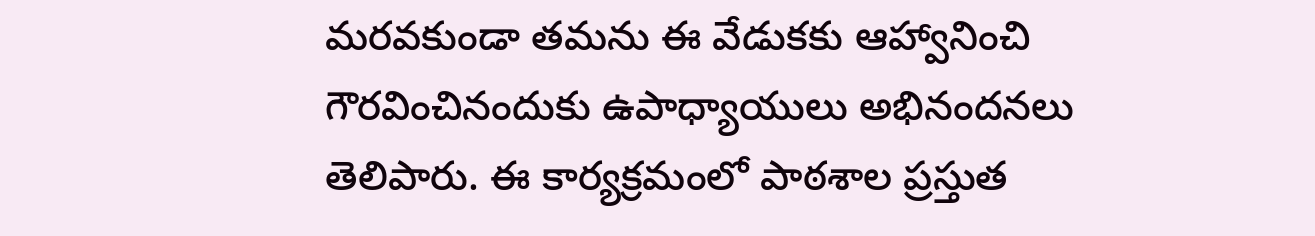మరవకుండా తమను ఈ వేడుకకు ఆహ్వానించి గౌరవించినందుకు ఉపాధ్యాయులు అభినందనలు తెలిపారు. ఈ కార్యక్రమంలో పాఠశాల ప్రస్తుత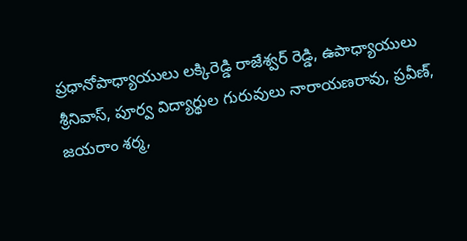ప్రధానోపాధ్యాయులు లక్కిరెడ్డి రాజేశ్వర్ రెడ్డి, ఉపాధ్యాయులు శ్రీనివాస్, పూర్వ విద్యార్థుల గురువులు నారాయణరావు, ప్రవీణ్, జయరాం శర్మ,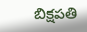బిక్షపతి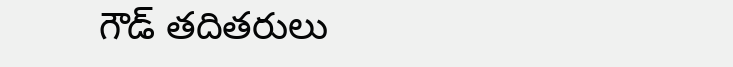గౌడ్ తదితరులు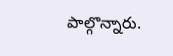పాల్గొన్నారు.